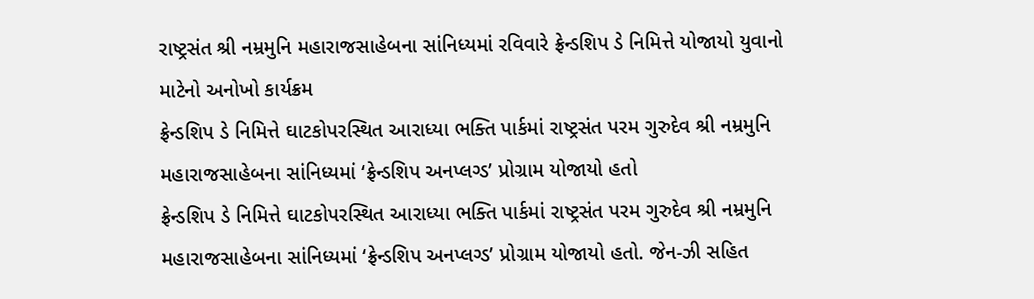રાષ્ટ્રસંત શ્રી નમ્રમુનિ મહારાજસાહેબના સાંનિધ્યમાં રવિવારે ફ્રેન્ડશિપ ડે નિમિત્તે યોજાયો યુવાનો માટેનો અનોખો કાર્યક્રમ
ફ્રેન્ડશિપ ડે નિમિત્તે ઘાટકોપરસ્થિત આરાધ્યા ભક્તિ પાર્કમાં રાષ્ટ્રસંત પરમ ગુરુદેવ શ્રી નમ્રમુનિ મહારાજસાહેબના સાંનિધ્યમાં ‘ફ્રેન્ડશિપ અનપ્લગ્ડ’ પ્રોગ્રામ યોજાયો હતો
ફ્રેન્ડશિપ ડે નિમિત્તે ઘાટકોપરસ્થિત આરાધ્યા ભક્તિ પાર્કમાં રાષ્ટ્રસંત પરમ ગુરુદેવ શ્રી નમ્રમુનિ મહારાજસાહેબના સાંનિધ્યમાં ‘ફ્રેન્ડશિપ અનપ્લગ્ડ’ પ્રોગ્રામ યોજાયો હતો. જેન-ઝી સહિત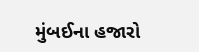મુંબઈના હજારો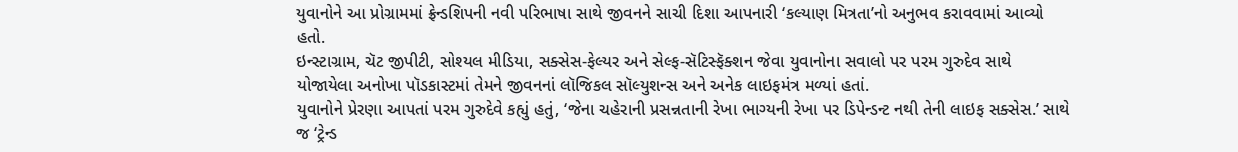યુવાનોને આ પ્રોગ્રામમાં ફ્રેન્ડશિપની નવી પરિભાષા સાથે જીવનને સાચી દિશા આપનારી ‘કલ્યાણ મિત્રતા’નો અનુભવ કરાવવામાં આવ્યો હતો.
ઇન્સ્ટાગ્રામ, ચૅટ જીપીટી, સોશ્યલ મીડિયા, સક્સેસ-ફેલ્યર અને સેલ્ફ-સૅટિસ્ફૅક્શન જેવા યુવાનોના સવાલો પર પરમ ગુરુદેવ સાથે યોજાયેલા અનોખા પૉડકાસ્ટમાં તેમને જીવનનાં લૉજિકલ સૉલ્યુશન્સ અને અનેક લાઇફમંત્ર મળ્યાં હતાં.
યુવાનોને પ્રેરણા આપતાં પરમ ગુરુદેવે કહ્યું હતું, ‘જેના ચહેરાની પ્રસન્નતાની રેખા ભાગ્યની રેખા પર ડિપેન્ડન્ટ નથી તેની લાઇફ સક્સેસ.’ સાથે જ ‘ટ્રેન્ડ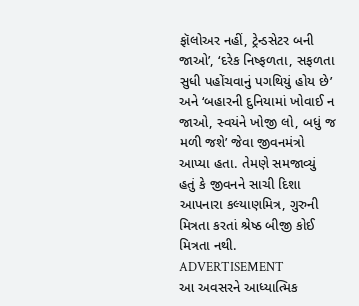ફૉલોઅર નહીં, ટ્રેન્ડસેટર બની જાઓ’, ‘દરેક નિષ્ફળતા, સફળતા સુધી પહોંચવાનું પગથિયું હોય છે’ અને ‘બહારની દુનિયામાં ખોવાઈ ન જાઓ, સ્વયંને ખોજી લો, બધું જ મળી જશે’ જેવા જીવનમંત્રો આપ્યા હતા. તેમણે સમજાવ્યું હતું કે જીવનને સાચી દિશા આપનારા કલ્યાણમિત્ર, ગુરુની મિત્રતા કરતાં શ્રેષ્ઠ બીજી કોઈ મિત્રતા નથી.
ADVERTISEMENT
આ અવસરને આધ્યાત્મિક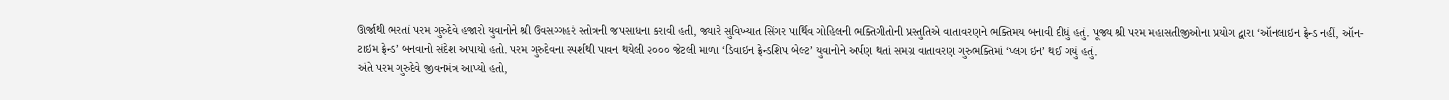ઊર્જાથી ભરતાં પરમ ગુરુદેવે હજારો યુવાનોને શ્રી ઉવસગ્ગહરં સ્તોત્રની જપસાધના કરાવી હતી, જ્યારે સુવિખ્યાત સિંગર પાર્થિવ ગોહિલની ભક્તિગીતોની પ્રસ્તુતિએ વાતાવરણને ભક્તિમય બનાવી દીધું હતું. પૂજ્ય શ્રી પરમ મહાસતીજીઓના પ્રયોગ દ્વારા ‘ઑનલાઇન ફ્રેન્ડ નહીં, ઑન-ટાઇમ ફ્રેન્ડ’ બનવાનો સંદેશ અપાયો હતો. પરમ ગુરુદેવના સ્પર્શથી પાવન થયેલી ૨૦૦૦ જેટલી માળા ‘ડિવાઇન ફ્રેન્ડશિપ બેલ્ટ’ યુવાનોને અર્પણ થતાં સમગ્ર વાતાવરણ ગુરુભક્તિમાં ‘પ્લગ ઇન’ થઈ ગયું હતું.
અંતે પરમ ગુરુદેવે જીવનમંત્ર આપ્યો હતો,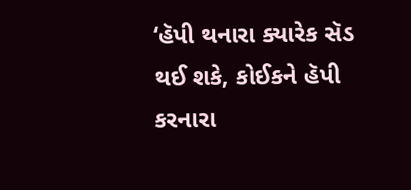‘હૅપી થનારા ક્યારેક સૅડ થઈ શકે, કોઈકને હૅપી કરનારા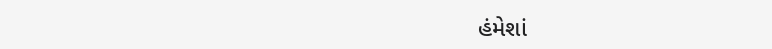હંમેશાં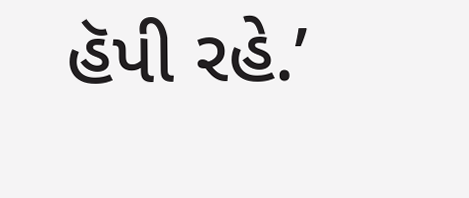હૅપી રહે.’